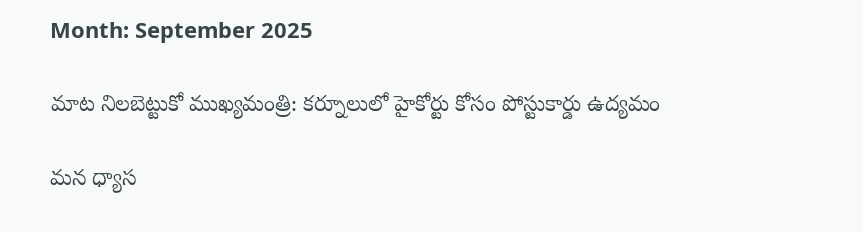Month: September 2025

మాట నిలబెట్టుకో ముఖ్యమంత్రి: కర్నూలులో హైకోర్టు కోసం పోస్టుకార్డు ఉద్యమం

మన ధ్యాస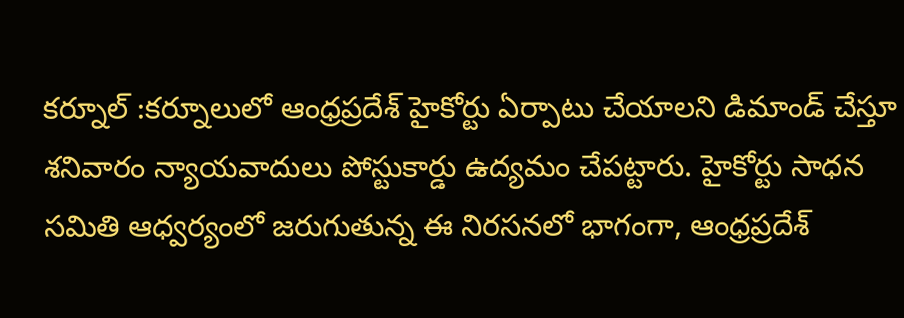కర్నూల్ :కర్నూలులో ఆంధ్రప్రదేశ్ హైకోర్టు ఏర్పాటు చేయాలని డిమాండ్ చేస్తూ శనివారం న్యాయవాదులు పోస్టుకార్డు ఉద్యమం చేపట్టారు. హైకోర్టు సాధన సమితి ఆధ్వర్యంలో జరుగుతున్న ఈ నిరసనలో భాగంగా, ఆంధ్రప్రదేశ్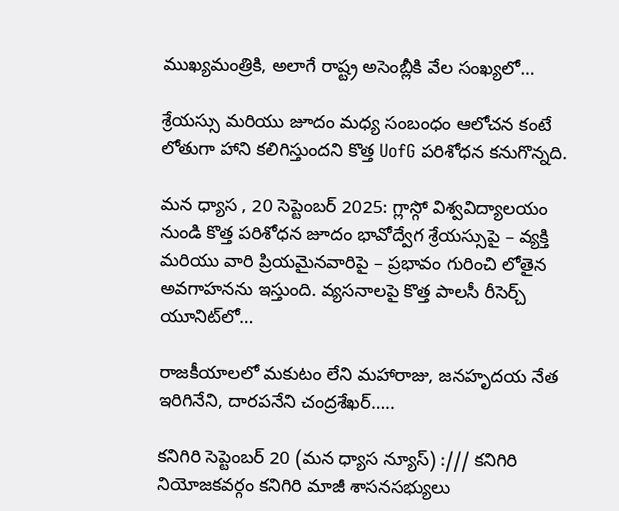ముఖ్యమంత్రికి, అలాగే రాష్ట్ర అసెంబ్లీకి వేల సంఖ్యలో…

శ్రేయస్సు మరియు జూదం మధ్య సంబంధం ఆలోచన కంటే లోతుగా హాని కలిగిస్తుందని కొత్త UofG పరిశోధన కనుగొన్నది.

మన ధ్యాస , 20 సెప్టెంబర్ 2025: గ్లాస్గో విశ్వవిద్యాలయం నుండి కొత్త పరిశోధన జూదం భావోద్వేగ శ్రేయస్సుపై – వ్యక్తి మరియు వారి ప్రియమైనవారిపై – ప్రభావం గురించి లోతైన అవగాహనను ఇస్తుంది. వ్యసనాలపై కొత్త పాలసీ రీసెర్చ్ యూనిట్‌లో…

రాజకీయాలలో మకుటం లేని మహారాజు, జనహృదయ నేత ఇరిగినేని, దారపనేని చంద్రశేఖర్…..

కనిగిరి సెప్టెంబర్ 20 (మన ధ్యాస న్యూస్) :/// కనిగిరి నియోజకవర్గం కనిగిరి మాజీ శాసనసభ్యులు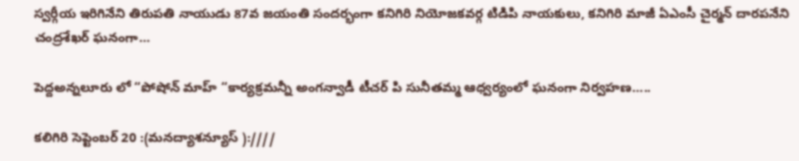స్వర్గీయ ఇరిగినేని తిరుపతి నాయుడు 87వ జయంతి సందర్భంగా కనిగిరి నియోజకవర్గ టిడిపి నాయకులు, కనిగిరి మాజీ ఏఎంసీ చైర్మన్ దారపనేని చంద్రశేఖర్ ఘనంగా…

పెద్దఅన్నలూరు లో “పోషోన్ మాహ్ “కార్యక్రమన్నీ అంగన్వాడీ టీచర్ పి సునీతమ్మ ఆధ్వర్యంలో ఘనంగా నిర్వహణ…..

కలిగిరి సెప్టెంబర్ 20 :(మనద్యాశన్యూస్ ):////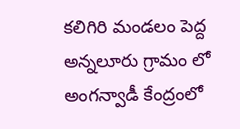కలిగిరి మండలం పెద్ద అన్నలూరు గ్రామం లో అంగన్వాడీ కేంద్రంలో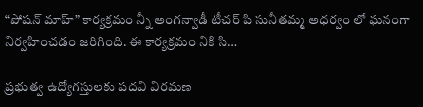“పోషన్ మాహ్” కార్యక్రమం న్నీ అంగన్వాడీ టీచర్ పి సునీతమ్మ అధర్వం లో ఘనంగా నిర్వహించడం జరిగింది. ఈ కార్యక్రమం నికి సి…

ప్రభుత్వ ఉద్యోగస్తులకు పదవి విరమణ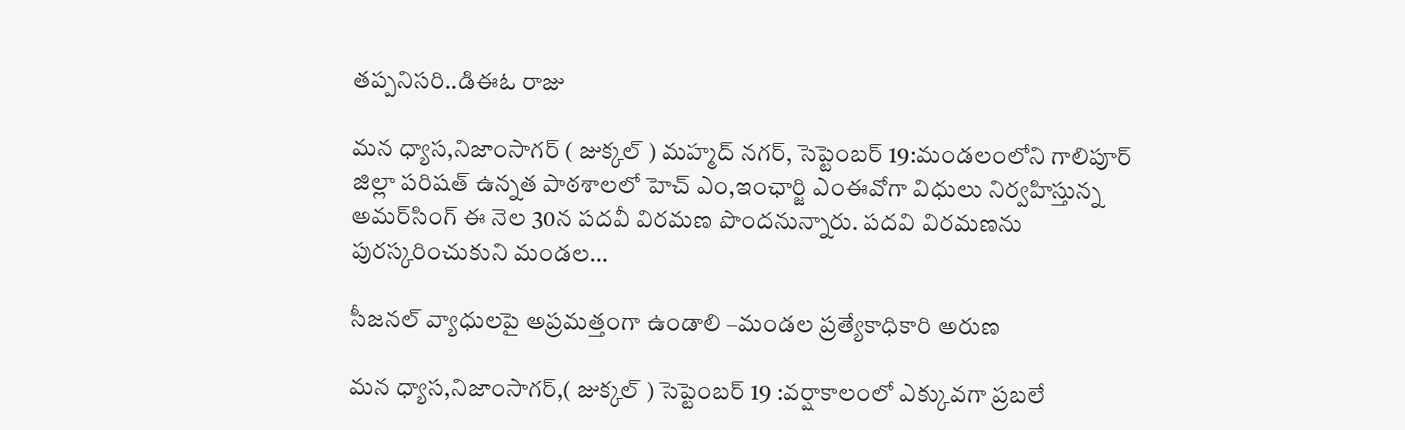తప్పనిసరి..డిఈఓ రాజు

మన ధ్యాస,నిజాంసాగర్ ( జుక్కల్ ) మహ్మద్‌ నగర్, సెప్టెంబర్ 19:మండలంలోని గాలిపూర్ జిల్లా పరిషత్ ఉన్నత పాఠశాలలో హెచ్ ఎం,ఇంఛార్జి ఎంఈవోగా విధులు నిర్వహిస్తున్న అమర్‌సింగ్ ఈ నెల 30న పదవీ విరమణ పొందనున్నారు. పదవి విరమణను పురస్కరించుకుని మండల…

సీజనల్ వ్యాధులపై అప్రమత్తంగా ఉండాలి –మండల ప్రత్యేకాధికారి అరుణ

మన ధ్యాస,నిజాంసాగర్,( జుక్కల్ ) సెప్టెంబర్ 19 :వర్షాకాలంలో ఎక్కువగా ప్రబలే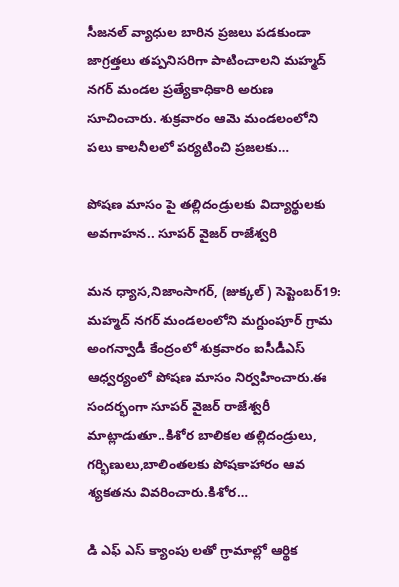సీజనల్ వ్యాధుల బారిన ప్రజలు పడకుండా జాగ్రత్తలు తప్పనిసరిగా పాటించాలని మహ్మద్ నగర్ మండల ప్రత్యేకాధికారి అరుణ సూచించారు. శుక్రవారం ఆమె మండలంలోని పలు కాలనీలలో పర్యటించి ప్రజలకు…

పోషణ మాసం పై తల్లిదండ్రులకు విద్యార్థులకు అవగాహన.. సూపర్ వైజర్ రాజేశ్వరి

మన ధ్యాస,నిజాంసాగర్, (జుక్కల్ ) సెప్టెంబర్19: మహ్మద్ నగర్ మండలంలోని మగ్దుంపూర్ గ్రామ అంగన్వాడీ కేంద్రంలో శుక్రవారం ఐసీడీఎస్ ఆధ్వర్యంలో పోషణ మాసం నిర్వహించారు.ఈ సందర్భంగా సూపర్ వైజర్ రాజేశ్వరీ మాట్లాడుతూ..కిశోర బాలికల తల్లిదండ్రులు, గర్భిణులు,బాలింతలకు పోషకాహారం ఆవ శ్యకతను వివరించారు.కిశోర…

డి ఎఫ్ ఎస్ క్యాంపు లతో గ్రామాల్లో ఆర్థిక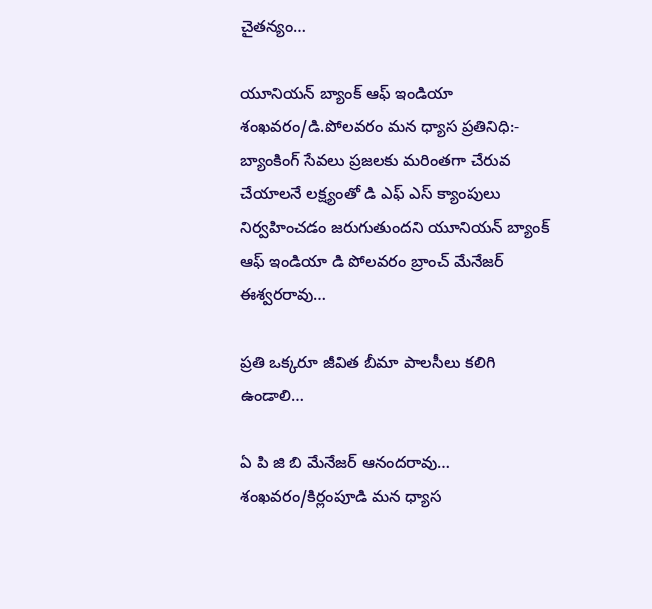చైతన్యం…

యూనియన్ బ్యాంక్ ఆఫ్ ఇండియా శంఖవరం/డి.పోలవరం మన ధ్యాస ప్రతినిధి:- బ్యాంకింగ్ సేవలు ప్రజలకు మరింతగా చేరువ చేయాలనే లక్ష్యంతో డి ఎఫ్ ఎస్ క్యాంపులు నిర్వహించడం జరుగుతుందని యూనియన్ బ్యాంక్ ఆఫ్ ఇండియా డి పోలవరం బ్రాంచ్ మేనేజర్ ఈశ్వరరావు…

ప్రతి ఒక్కరూ జీవిత బీమా పాలసీలు కలిగి ఉండాలి…

ఏ పి జి బి మేనేజర్ ఆనందరావు… శంఖవరం/కిర్లంపూడి మన ధ్యాస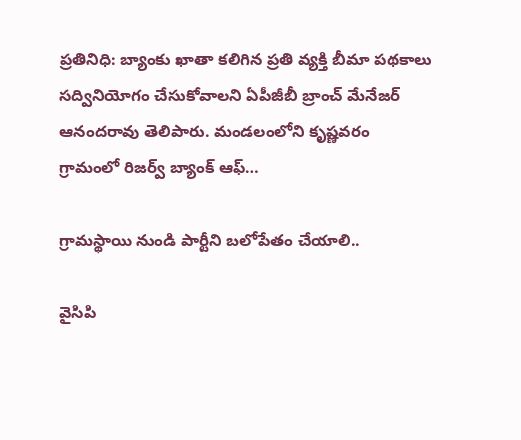ప్రతినిధి: బ్యాంకు ఖాతా కలిగిన ప్రతి వ్యక్తి బీమా పథకాలు సద్వినియోగం చేసుకోవాలని ఏపీజీబీ బ్రాంచ్ మేనేజర్ ఆనందరావు తెలిపారు. మండలంలోని కృష్ణవరం గ్రామంలో రిజర్వ్ బ్యాంక్ ఆఫ్…

గ్రామస్థాయి నుండి పార్టీని బలోపేతం చేయాలి..

వైసిపి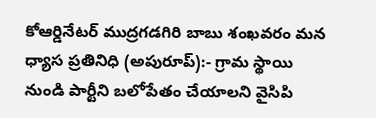కోఆర్డినేటర్ ముద్రగడగిరి బాబు శంఖవరం మన ధ్యాస ప్రతినిధి (అపురూప్):- గ్రామ స్థాయి నుండి పార్టీని బలోపేతం చేయాలని వైసిపి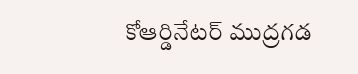కోఆర్డినేటర్ ముద్రగడ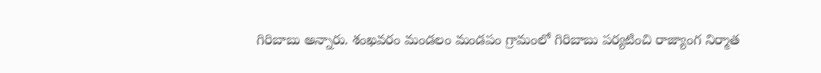గిరిబాబు అన్నారు. శంఖవరం మండలం మండపం గ్రామంలో గిరిబాబు పర్యటించి రాజ్యాంగ నిర్మాత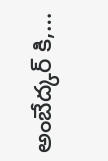అంబేద్కర్ కి,…